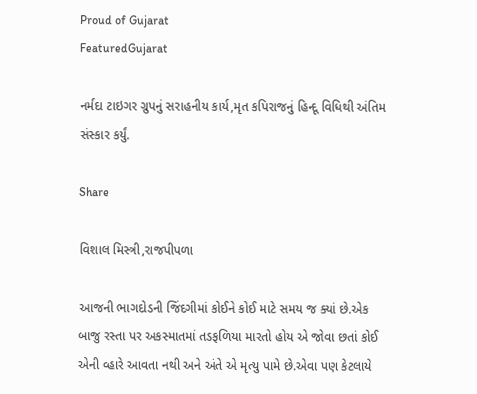Proud of Gujarat
FeaturedGujarat

નર્મદા ટાઇગર ગ્રુપનું સરાહનીય કાર્ય,મૃત કપિરાજનું હિન્દૂ વિધિથી અંતિમ સંસ્કાર કર્યું.

Share

વિશાલ મિસ્ત્રી,રાજપીપળા

આજની ભાગદોડની જિંદગીમાં કોઈને કોઈ માટે સમય જ ક્યાં છે.એક બાજુ રસ્તા પર અકસ્માતમાં તડફળિયા મારતો હોય એ જોવા છતાં કોઈ એની વ્હારે આવતા નથી અને અંતે એ મૃત્યુ પામે છે.એવા પણ કેટલાયે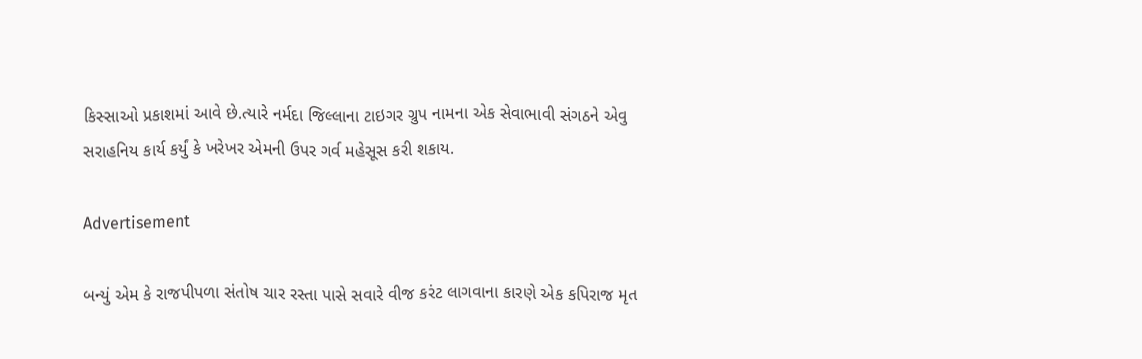કિસ્સાઓ પ્રકાશમાં આવે છે.ત્યારે નર્મદા જિલ્લાના ટાઇગર ગ્રુપ નામના એક સેવાભાવી સંગઠને એવુ સરાહનિય કાર્ય કર્યું કે ખરેખર એમની ઉપર ગર્વ મહેસૂસ કરી શકાય.

Advertisement

બન્યું એમ કે રાજપીપળા સંતોષ ચાર રસ્તા પાસે સવારે વીજ કરંટ લાગવાના કારણે એક કપિરાજ મૃત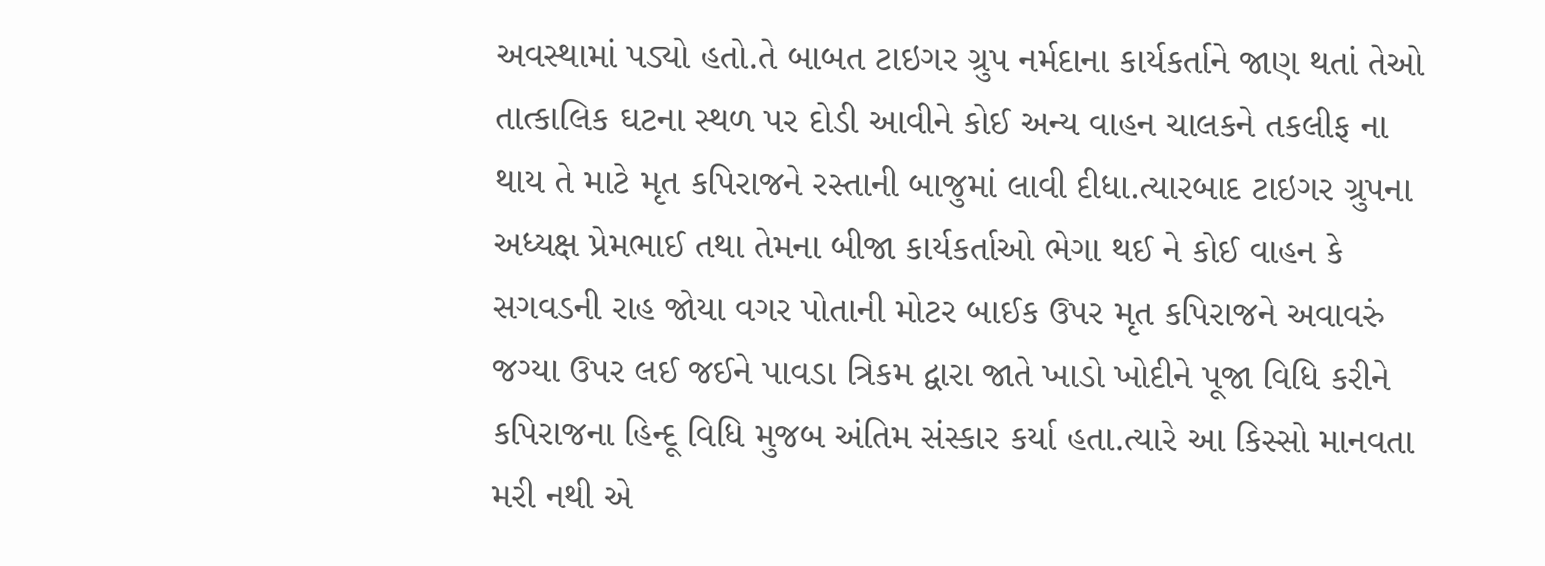અવસ્થામાં પડ્યો હતો.તે બાબત ટાઇગર ગ્રુપ નર્મદાના કાર્યકર્તાને જાણ થતાં તેઓ તાત્કાલિક ઘટના સ્થળ પર દોડી આવીને કોઈ અન્ય વાહન ચાલકને તકલીફ ના થાય તે માટે મૃત કપિરાજને રસ્તાની બાજુમાં લાવી દીધા.ત્યારબાદ ટાઇગર ગ્રુપના અધ્યક્ષ પ્રેમભાઈ તથા તેમના બીજા કાર્યકર્તાઓ ભેગા થઈ ને કોઈ વાહન કે સગવડની રાહ જોયા વગર પોતાની મોટર બાઈક ઉપર મૃત કપિરાજને અવાવરું જગ્યા ઉપર લઈ જઈને પાવડા ત્રિકમ દ્વારા જાતે ખાડો ખોદીને પૂજા વિધિ કરીને કપિરાજના હિન્દૂ વિધિ મુજબ અંતિમ સંસ્કાર કર્યા હતા.ત્યારે આ કિસ્સો માનવતા મરી નથી એ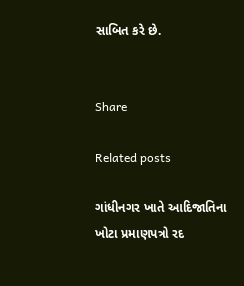સાબિત કરે છે.


Share

Related posts

ગાંધીનગર ખાતે આદિજાતિના ખોટા પ્રમાણપત્રો રદ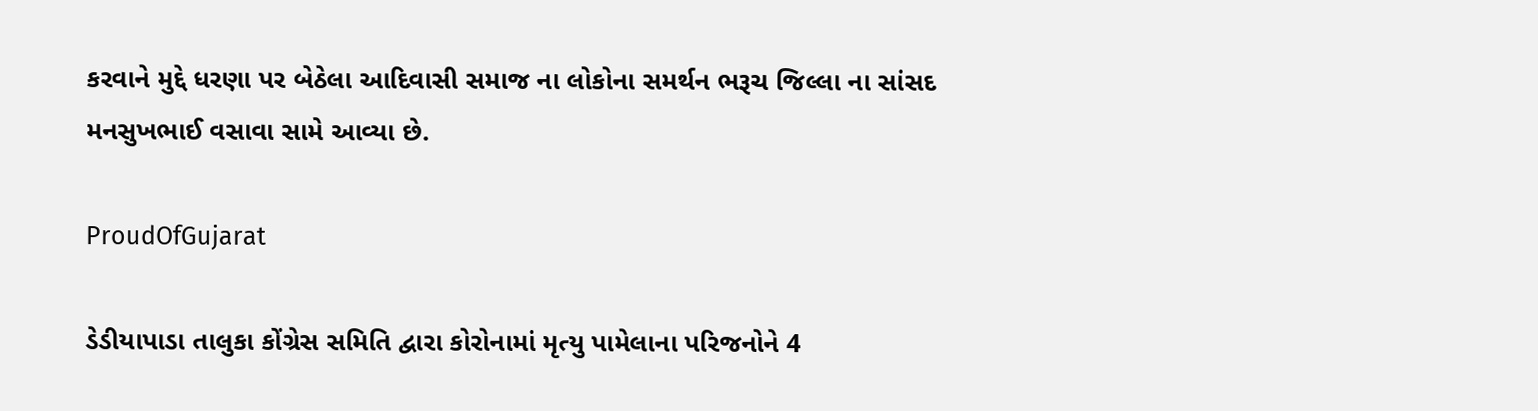કરવાને મુદ્દે ધરણા પર બેઠેલા આદિવાસી સમાજ ના લોકોના સમર્થન ભરૂચ જિલ્લા ના સાંસદ મનસુખભાઈ વસાવા સામે આવ્યા છે.

ProudOfGujarat

ડેડીયાપાડા તાલુકા કોંગ્રેસ સમિતિ દ્વારા કોરોનામાં મૃત્યુ પામેલાના પરિજનોને 4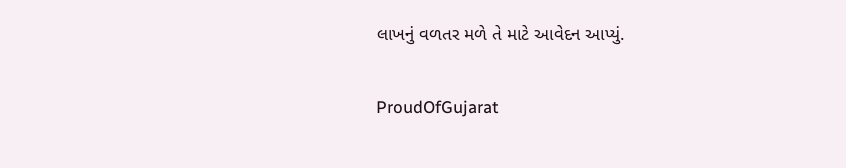લાખનું વળતર મળે તે માટે આવેદન આપ્યું.

ProudOfGujarat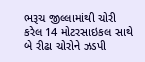ભરૂચ જીલ્લામાંથી ચોરી કરેલ 14 મોટરસાઇકલ સાથે બે રીઢા ચોરોને ઝડપી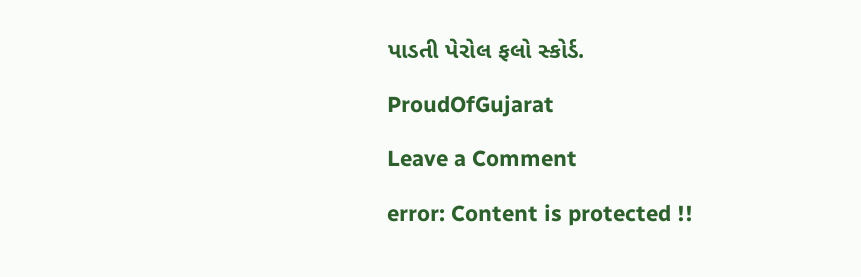પાડતી પેરોલ ફલો સ્કોર્ડ.

ProudOfGujarat

Leave a Comment

error: Content is protected !!